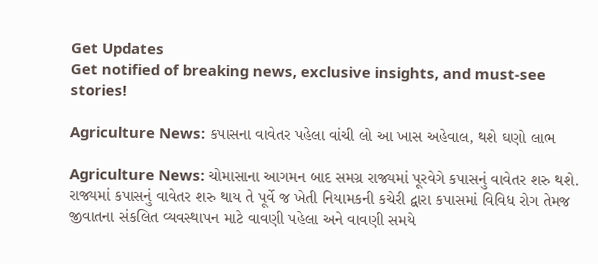Get Updates
Get notified of breaking news, exclusive insights, and must-see stories!

Agriculture News: કપાસના વાવેતર પહેલા વાંચી લો આ ખાસ અહેવાલ, થશે ઘણો લાભ

Agriculture News: ચોમાસાના આગમન બાદ સમગ્ર રાજ્યમાં પૂરવેગે કપાસનું વાવેતર શરુ થશે. રાજ્યમાં કપાસનું વાવેતર શરુ થાય તે પૂર્વે જ ખેતી નિયામકની કચેરી દ્વારા કપાસમાં વિવિધ રોગ તેમજ જીવાતના સંકલિત વ્યવસ્થાપન માટે વાવણી પહેલા અને વાવણી સમયે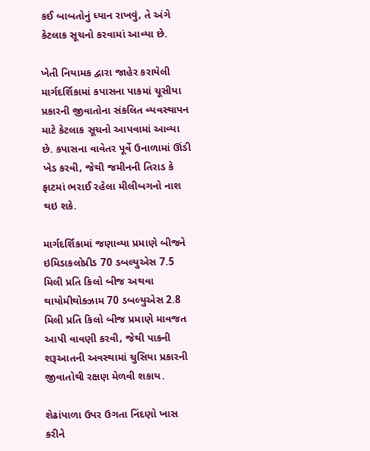કઈ બાબતોનું ધ્યાન રાખવું, તે અંગે કેટલાક સૂચનો કરવામાં આવ્યા છે.

ખેતી નિયામક દ્વારા જાહેર કરાયેલી માર્ગદર્શિકામાં કપાસના પાકમાં ચૂસીયા પ્રકારની જીવાતોના સંકલિત વ્યવસ્થાપન માટે કેટલાક સૂચનો આપવામાં આવ્યા છે. કપાસના વાવેતર પૂર્વે ઉનાળામાં ઊંડી ખેડ કરવી, જેથી જમીનની તિરાડ કે ફાટમાં ભરાઈ રહેલા મીલીબગનો નાશ થઇ શકે.

માર્ગદર્શિકામાં જણાવ્યા પ્રમાણે બીજને ઇમિડાકલોપ્રીડ 70 ડબલ્યુએસ 7.5 મિલી પ્રતિ કિલો બીજ અથવા થાયોમીથોક્ઝામ 70 ડબલ્યુએસ 2.8 મિલી પ્રતિ કિલો બીજ પ્રમાણે માવજત આપી વાવણી કરવી, જેથી પાકની શરૂઆતની અવસ્થામાં ચુસિયા પ્રકારની જીવાતોથી રક્ષણ મેળવી શકાય.

શેઢાંપાળા ઉપર ઉગતા નિંદણો ખાસ કરીને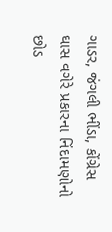ગાડર, જંગલી ભીંડા, કોંગ્રેસ ઘાસ વગેરે પ્રકારના નિંદામણોનો છોડ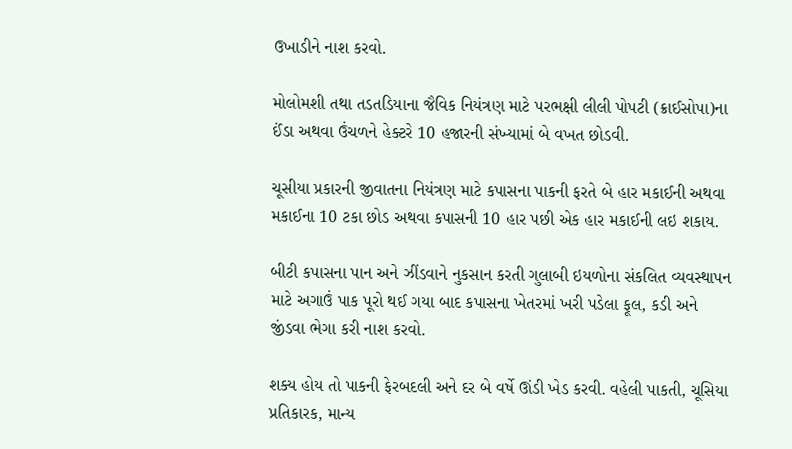ઉખાડીને નાશ કરવો.

મોલોમશી તથા તડતડિયાના જૈવિક નિયંત્રણ માટે પરભક્ષી લીલી પોપટી (ક્રાઈસોપા)ના ઈંડા અથવા ઉંચળને હેક્ટરે 10 હજારની સંખ્યામાં બે વખત છોડવી.

ચૂસીયા પ્રકારની જીવાતના નિયંત્રણ માટે કપાસના પાકની ફરતે બે હાર મકાઈની અથવા મકાઈના 10 ટકા છોડ અથવા કપાસની 10 હાર પછી એક હાર મકાઈની લઇ શકાય.

બીટી કપાસના પાન અને ઝીંડવાને નુકસાન કરતી ગુલાબી ઇયળોના સંકલિત વ્યવસ્થાપન માટે અગાઉં પાક પૂરો થઈ ગયા બાદ કપાસના ખેતરમાં ખરી પડેલા ફૂલ, કડી અને જીંડવા ભેગા કરી નાશ કરવો.

શક્ય હોય તો પાકની ફેરબદલી અને દર બે વર્ષે ઊંડી ખેડ કરવી. વહેલી પાકતી, ચૂસિયા પ્રતિકારક, માન્ય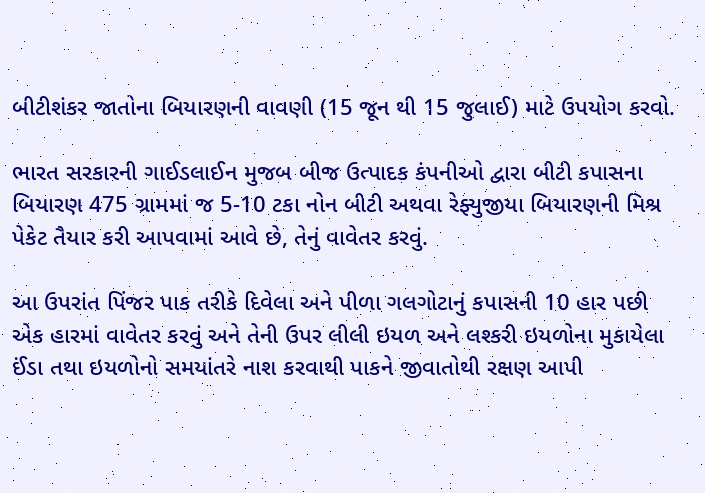બીટીશંકર જાતોના બિયારણની વાવણી (15 જૂન થી 15 જુલાઈ) માટે ઉપયોગ કરવો.

ભારત સરકારની ગાઈડલાઈન મુજબ બીજ ઉત્પાદક કંપનીઓ દ્વારા બીટી કપાસના બિયારણ 475 ગ્રામમાં જ 5-10 ટકા નોન બીટી અથવા રેફ્યુજીયા બિયારણની મિશ્ર પેકેટ તૈયાર કરી આપવામાં આવે છે, તેનું વાવેતર કરવું.

આ ઉપરાંત પિંજર પાક તરીકે દિવેલા અને પીળા ગલગોટાનું કપાસની 10 હાર પછી એક હારમાં વાવેતર કરવું અને તેની ઉપર લીલી ઇયળ અને લશ્કરી ઇયળોના મુકાયેલા ઈંડા તથા ઇયળોનો સમયાંતરે નાશ કરવાથી પાકને જીવાતોથી રક્ષણ આપી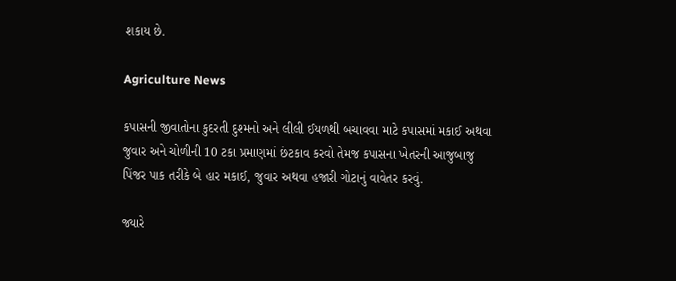શકાય છે.

Agriculture News

કપાસની જીવાતોના કુદરતી દુશ્મનો અને લીલી ઈયળથી બચાવવા માટે કપાસમાં મકાઈ અથવા જુવાર અને ચોળીની 10 ટકા પ્રમાણમાં છંટકાવ કરવો તેમજ કપાસના ખેતરની આજુબાજુ પિંજર પાક તરીકે બે હાર મકાઈ, જુવાર અથવા હજારી ગોટાનું વાવેતર કરવું.

જ્યારે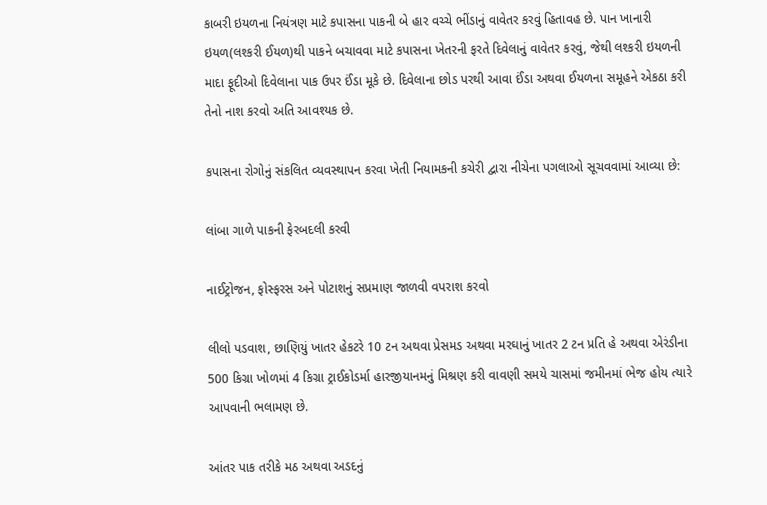કાબરી ઇયળના નિયંત્રણ માટે કપાસના પાકની બે હાર વચ્ચે ભીંડાનું વાવેતર કરવું હિતાવહ છે. પાન ખાનારી ઇયળ(લશ્કરી ઈયળ)થી પાકને બચાવવા માટે કપાસના ખેતરની ફરતે દિવેલાનું વાવેતર કરવું, જેથી લશ્કરી ઇયળની માદા ફૂદીઓ દિવેલાના પાક ઉપર ઈંડા મૂકે છે. દિવેલાના છોડ પરથી આવા ઈંડા અથવા ઈયળના સમૂહને એકઠા કરી તેનો નાશ કરવો અતિ આવશ્યક છે.

કપાસના રોગોનું સંકલિત વ્યવસ્થાપન કરવા ખેતી નિયામકની કચેરી દ્વારા નીચેના પગલાઓ સૂચવવામાં આવ્યા છે:

લાંબા ગાળે પાકની ફેરબદલી કરવી

નાઈટ્રોજન, ફોસ્ફરસ અને પોટાશનું સપ્રમાણ જાળવી વપરાશ કરવો

લીલો પડવાશ, છાણિયું ખાતર હેકટરે 10 ટન અથવા પ્રેસમડ અથવા મરઘાનું ખાતર 2 ટન પ્રતિ હે અથવા એરંડીના 500 કિગ્રા ખોળમાં 4 કિગ્રા ટ્રાઈકોડર્મા હારજીયાનમનું મિશ્રણ કરી વાવણી સમયે ચાસમાં જમીનમાં ભેજ હોય ત્યારે આપવાની ભલામણ છે.

આંતર પાક તરીકે મઠ અથવા અડદનું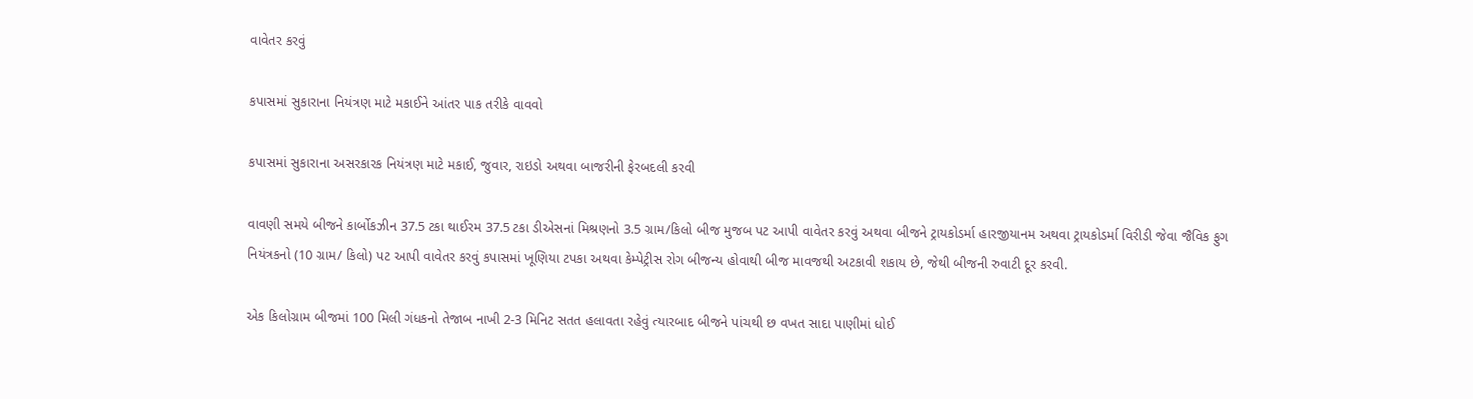વાવેતર કરવું

કપાસમાં સુકારાના નિયંત્રણ માટે મકાઈને આંતર પાક તરીકે વાવવો

કપાસમાં સુકારાના અસરકારક નિયંત્રણ માટે મકાઈ, જુવાર, રાઇડો અથવા બાજરીની ફેરબદલી કરવી

વાવણી સમયે બીજને કાર્બોકઝીન 37.5 ટકા થાઈરમ 37.5 ટકા ડીએસનાં મિશ્રણનો 3.5 ગ્રામ/કિલો બીજ મુજબ પટ આપી વાવેતર કરવું અથવા બીજને ટ્રાયકોડર્મા હારજીયાનમ અથવા ટ્રાયકોડર્મા વિરીડી જેવા જૈવિક ફુગ નિયંત્રકનો (10 ગ્રામ/ કિલો) પટ આપી વાવેતર કરવું કપાસમાં ખૂણિયા ટપકા અથવા કેમ્પેટ્રીસ રોગ બીજન્ય હોવાથી બીજ માવજથી અટકાવી શકાય છે, જેથી બીજની રુવાટી દૂર કરવી.

એક કિલોગ્રામ બીજમાં 100 મિલી ગંધકનો તેજાબ નાખી 2-3 મિનિટ સતત હલાવતા રહેવું ત્યારબાદ બીજને પાંચથી છ વખત સાદા પાણીમાં ધોઈ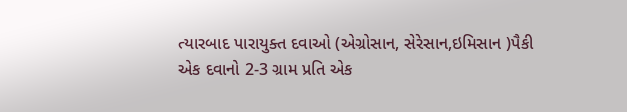ત્યારબાદ પારાયુક્ત દવાઓ (એગ્રોસાન, સેરેસાન,ઇમિસાન )પૈકી એક દવાનો 2-3 ગ્રામ પ્રતિ એક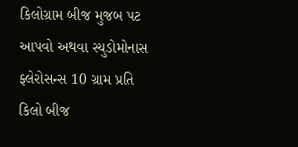કિલોગ્રામ બીજ મુજબ પટ આપવો અથવા સ્યુડોમોનાસ ફ્લેરોસન્સ 10 ગ્રામ પ્રતિ કિલો બીજ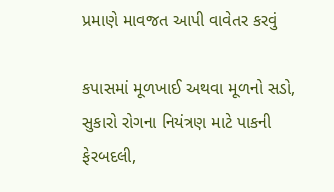પ્રમાણે માવજત આપી વાવેતર કરવું

કપાસમાં મૂળખાઈ અથવા મૂળનો સડો, સુકારો રોગના નિયંત્રણ માટે પાકની ફેરબદલી,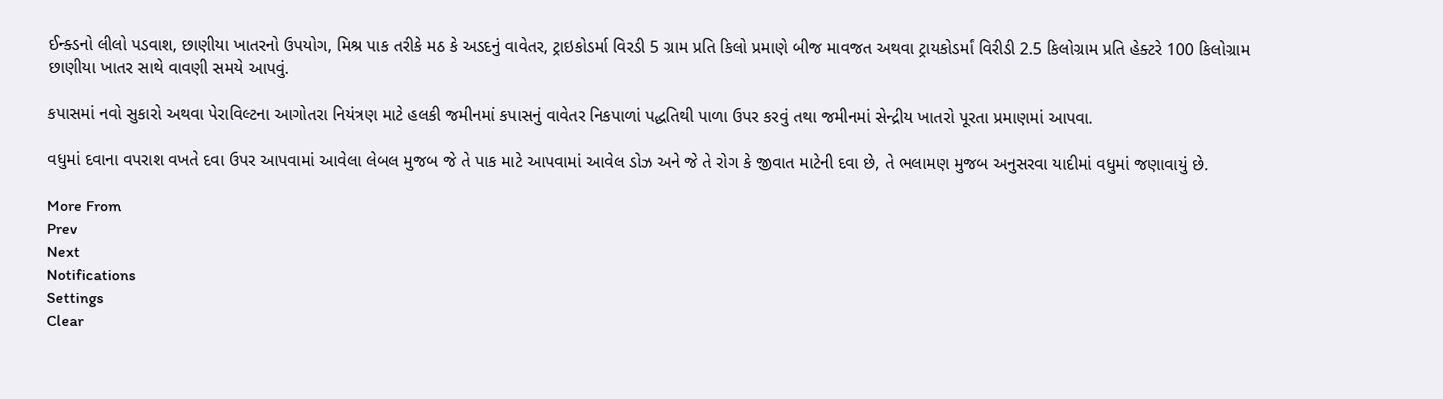ઈન્ક્ડનો લીલો પડવાશ, છાણીયા ખાતરનો ઉપયોગ, મિશ્ર પાક તરીકે મઠ કે અડદનું વાવેતર, ટ્રાઇકોડર્મા વિરડી 5 ગ્રામ પ્રતિ કિલો પ્રમાણે બીજ માવજત અથવા ટ્રાયકોડર્માં વિરીડી 2.5 કિલોગ્રામ પ્રતિ હેક્ટરે 100 કિલોગ્રામ છાણીયા ખાતર સાથે વાવણી સમયે આપવું.

કપાસમાં નવો સુકારો અથવા પેરાવિલ્ટના આગોતરા નિયંત્રણ માટે હલકી જમીનમાં કપાસનું વાવેતર નિકપાળાં પદ્ધતિથી પાળા ઉપર કરવું તથા જમીનમાં સેન્દ્રીય ખાતરો પૂરતા પ્રમાણમાં આપવા.

વધુમાં દવાના વપરાશ વખતે દવા ઉપર આપવામાં આવેલા લેબલ મુજબ જે તે પાક માટે આપવામાં આવેલ ડોઝ અને જે તે રોગ કે જીવાત માટેની દવા છે, તે ભલામણ મુજબ અનુસરવા યાદીમાં વધુમાં જણાવાયું છે.

More From
Prev
Next
Notifications
Settings
Clear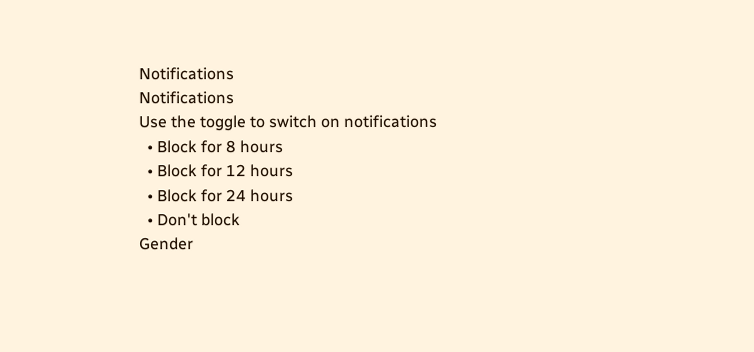Notifications
Notifications
Use the toggle to switch on notifications
  • Block for 8 hours
  • Block for 12 hours
  • Block for 24 hours
  • Don't block
Gender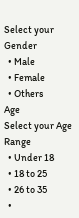Select your Gender
  • Male
  • Female
  • Others
Age
Select your Age Range
  • Under 18
  • 18 to 25
  • 26 to 35
  •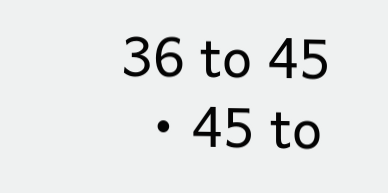36 to 45
  • 45 to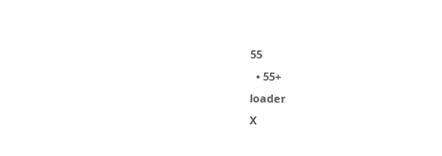55
  • 55+
loader
X